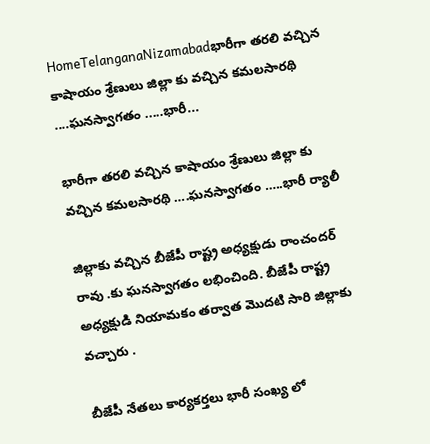HomeTelanganaNizamabadభారీగా తరలి వచ్చిన కాషాయం శ్రేణులు జిల్లా కు వచ్చిన కమలసారథి ....ఘనస్వాగతం .....భారీ...

భారీగా తరలి వచ్చిన కాషాయం శ్రేణులు జిల్లా కు వచ్చిన కమలసారథి ….ఘనస్వాగతం …..భారీ ర్యాలీ

జిల్లాకు వచ్చిన బీజేపీ రాష్ట్ర అధ్యక్షుడు రాంచందర్ రావు .కు ఘనస్వాగతం లభించింది. బీజేపీ రాష్ట్ర అధ్యక్షుడి నియామకం తర్వాత మొదటి సారి జిల్లాకు వచ్చారు .

బీజేపీ నేతలు కార్యకర్తలు భారీ సంఖ్య లో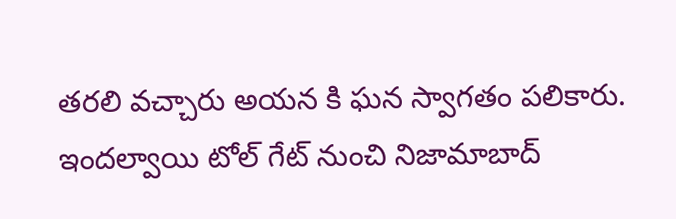తరలి వచ్చారు అయన కి ఘన స్వాగతం పలికారు. ఇందల్వాయి టోల్ గేట్ నుంచి నిజామాబాద్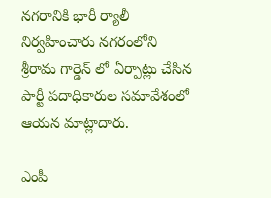నగరానికి భారీ ర్యాలీ నిర్వహించారు నగరంలోని శ్రీరామ గార్డెన్ లో ఏర్పాట్లు చేసిన పార్టీ పదాధికారుల సమావేశంలో ఆయన మాట్లాదారు.

ఎంపీ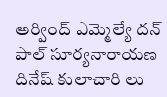అర్వింద్ ఎమ్మెల్యే దన్ పాల్ సూర్యనారాయణ దినేష్ కులాచారి లు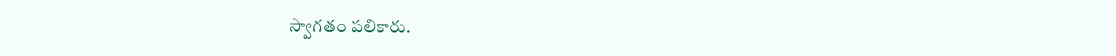స్వాగతం పలికారు.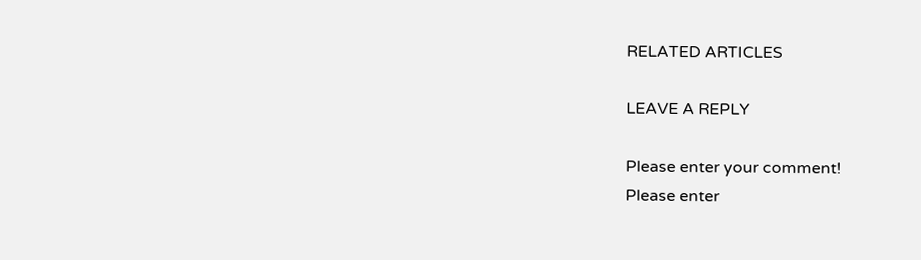RELATED ARTICLES

LEAVE A REPLY

Please enter your comment!
Please enter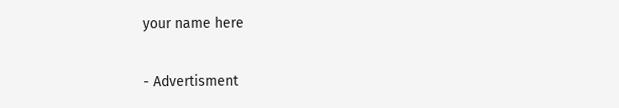your name here

- Advertisment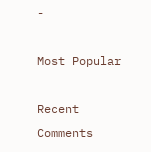-

Most Popular

Recent Comments